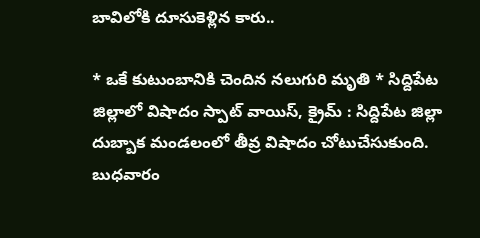బావిలోకి దూసుకెళ్లిన కారు..

* ఒకే కుటుంబానికి చెందిన న‌లుగురి మృతి * సిద్దిపేట జిల్లాలో విషాదం స్పాట్ వాయిస్, క్రైమ్ : సిద్దిపేట జిల్లా దుబ్బాక మండలంలో తీవ్ర విషాదం చోటుచేసుకుంది. బుధవారం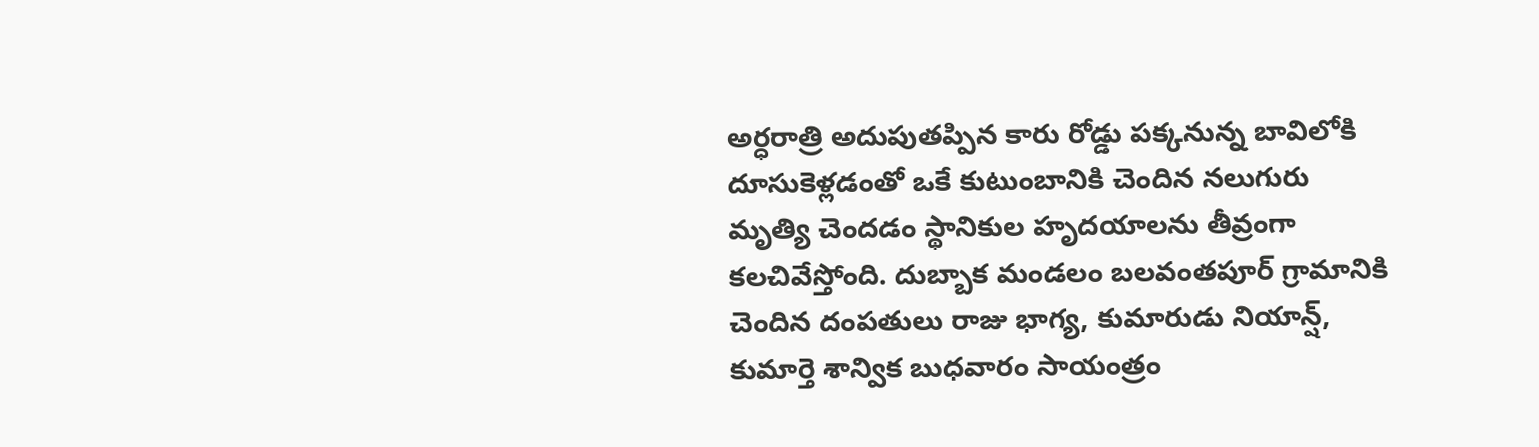అర్ధరాత్రి అదుపుతప్పిన కారు రోడ్డు పక్కనున్న బావిలోకి దూసుకెళ్లడంతో ఒకే కుటుంబానికి చెందిన నలుగురు మృత్యి చెందడం స్థానికుల హృదయాలను తీవ్రంగా కలచివేస్తోంది. దుబ్బాక మండలం బలవంతపూర్‌ గ్రామానికి చెందిన దంపతులు రాజు భాగ్య, కుమారుడు నియాన్ష్‌, కుమార్తె శాన్విక బుధవారం సాయంత్రం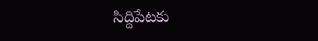సిద్దిపేటకు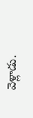వెళ్లాడు.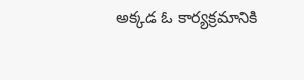అక్కడ ఓ కార్యక్రమానికి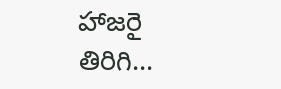హాజరై తిరిగి...